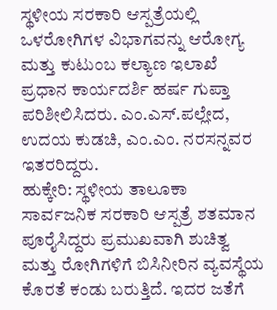ಸ್ಥಳೀಯ ಸರಕಾರಿ ಆಸ್ಪತ್ರೆಯಲ್ಲಿ ಒಳರೋಗಿಗಳ ವಿಭಾಗವನ್ನು ಆರೋಗ್ಯ ಮತ್ತು ಕುಟುಂಬ ಕಲ್ಯಾಣ ಇಲಾಖೆ ಪ್ರಧಾನ ಕಾರ್ಯದರ್ಶಿ ಹರ್ಷ ಗುಪ್ತಾ ಪರಿಶೀಲಿಸಿದರು. ಎಂ.ಎಸ್.ಪಲ್ಲೇದ, ಉದಯ ಕುಡಚಿ, ಎಂ.ಎಂ. ನರಸನ್ನವರ ಇತರರಿದ್ದರು.
ಹುಕ್ಕೇರಿ: ಸ್ಥಳೀಯ ತಾಲೂಕಾ ಸಾರ್ವಜನಿಕ ಸರಕಾರಿ ಆಸ್ಪತ್ರೆ ಶತಮಾನ ಪೂರೈಸಿದ್ದರು ಪ್ರಮುಖವಾಗಿ ಶುಚಿತ್ವ ಮತ್ತು ರೋಗಿಗಳಿಗೆ ಬಿಸಿನೀರಿನ ವ್ಯವಸ್ಥೆಯ ಕೊರತೆ ಕಂಡು ಬರುತ್ತಿದೆ. ಇದರ ಜತೆಗೆ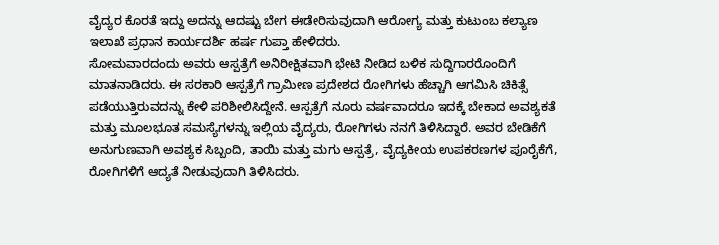ವೈದ್ಯರ ಕೊರತೆ ಇದ್ದು ಅದನ್ನು ಆದಷ್ಟು ಬೇಗ ಈಡೇರಿಸುವುದಾಗಿ ಆರೋಗ್ಯ ಮತ್ತು ಕುಟುಂಬ ಕಲ್ಯಾಣ ಇಲಾಖೆ ಪ್ರಧಾನ ಕಾರ್ಯದರ್ಶಿ ಹರ್ಷ ಗುಪ್ತಾ ಹೇಳಿದರು.
ಸೋಮವಾರದಂದು ಅವರು ಆಸ್ಪತ್ರೆಗೆ ಅನಿರೀಕ್ಷಿತವಾಗಿ ಭೇಟಿ ನೀಡಿದ ಬಳಿಕ ಸುದ್ದಿಗಾರರೊಂದಿಗೆ ಮಾತನಾಡಿದರು. ಈ ಸರಕಾರಿ ಆಸ್ಪತ್ರೆಗೆ ಗ್ರಾಮೀಣ ಪ್ರದೇಶದ ರೋಗಿಗಳು ಹೆಚ್ಚಾಗಿ ಆಗಮಿಸಿ ಚಿಕಿತ್ಸೆ ಪಡೆಯುತ್ತಿರುವದನ್ನು ಕೇಳಿ ಪರಿಶೀಲಿಸಿದ್ದೇನೆ. ಆಸ್ಪತ್ರೆಗೆ ನೂರು ವರ್ಷವಾದರೂ ಇದಕ್ಕೆ ಬೇಕಾದ ಅವಶ್ಯಕತೆ ಮತ್ತು ಮೂಲಭೂತ ಸಮಸ್ಯೆಗಳನ್ನು ಇಲ್ಲಿಯ ವೈದ್ಯರು, ರೋಗಿಗಳು ನನಗೆ ತಿಳಿಸಿದ್ದಾರೆ. ಅವರ ಬೇಡಿಕೆಗೆ ಅನುಗುಣವಾಗಿ ಅವಶ್ಯಕ ಸಿಬ್ಬಂದಿ, ತಾಯಿ ಮತ್ತು ಮಗು ಆಸ್ಪತ್ರೆ, ವೈದ್ಯಕೀಯ ಉಪಕರಣಗಳ ಪೂರೈಕೆಗೆ, ರೋಗಿಗಳಿಗೆ ಆದ್ಯತೆ ನೀಡುವುದಾಗಿ ತಿಳಿಸಿದರು.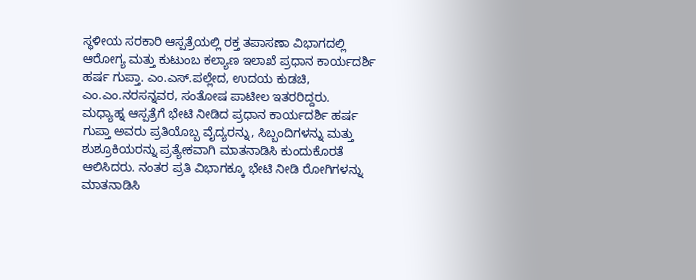ಸ್ಥಳೀಯ ಸರಕಾರಿ ಆಸ್ಪತ್ರೆಯಲ್ಲಿ ರಕ್ತ ತಪಾಸಣಾ ವಿಭಾಗದಲ್ಲಿ ಆರೋಗ್ಯ ಮತ್ತು ಕುಟುಂಬ ಕಲ್ಯಾಣ ಇಲಾಖೆ ಪ್ರಧಾನ ಕಾರ್ಯದರ್ಶಿ ಹರ್ಷ ಗುಪ್ತಾ. ಎಂ.ಎಸ್.ಪಲ್ಲೇದ, ಉದಯ ಕುಡಚಿ, ಎಂ.ಎಂ.ನರಸನ್ನವರ, ಸಂತೋಷ ಪಾಟೀಲ ಇತರರಿದ್ದರು.
ಮಧ್ಯಾಹ್ನ ಆಸ್ಪತ್ರೆಗೆ ಭೇಟಿ ನೀಡಿದ ಪ್ರಧಾನ ಕಾರ್ಯದರ್ಶಿ ಹರ್ಷ ಗುಪ್ತಾ ಅವರು ಪ್ರತಿಯೊಬ್ಬ ವೈದ್ಯರನ್ನು, ಸಿಬ್ಬಂದಿಗಳನ್ನು ಮತ್ತು ಶುಶ್ರೂಕಿಯರನ್ನು ಪ್ರತ್ಯೇಕವಾಗಿ ಮಾತನಾಡಿಸಿ ಕುಂದುಕೊರತೆ ಆಲಿಸಿದರು. ನಂತರ ಪ್ರತಿ ವಿಭಾಗಕ್ಕೂ ಭೇಟಿ ನೀಡಿ ರೋಗಿಗಳನ್ನು ಮಾತನಾಡಿಸಿ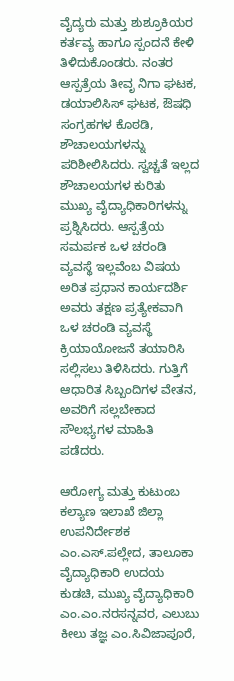ವೈದ್ಯರು ಮತ್ತು ಶುಶ್ರೂಕಿಯರ ಕರ್ತವ್ಯ ಹಾಗೂ ಸ್ಪಂದನೆ ಕೇಳಿ ತಿಳಿದುಕೊಂಡರು. ನಂತರ ಆಸ್ಪತ್ರೆಯ ತೀವೃ ನಿಗಾ ಘಟಕ, ಡಯಾಲಿಸಿಸ್ ಘಟಕ, ಔಷಧಿ ಸಂಗ್ರಹಗಳ ಕೊಠಡಿ, ಶೌಚಾಲಯಗಳನ್ನು ಪರಿಶೀಲಿಸಿದರು. ಸ್ವಚ್ಚತೆ ಇಲ್ಲದ ಶೌಚಾಲಯಗಳ ಕುರಿತು ಮುಖ್ಯ ವೈದ್ಯಾಧಿಕಾರಿಗಳನ್ನು ಪ್ರಶ್ನಿಸಿದರು. ಆಸ್ಪತ್ರೆಯ ಸಮರ್ಪಕ ಒಳ ಚರಂಡಿ ವ್ಯವಸ್ಥೆ ಇಲ್ಲವೆಂಬ ವಿಷಯ ಅರಿತ ಪ್ರಧಾನ ಕಾರ್ಯದರ್ಶಿ ಅವರು ತಕ್ಷಣ ಪ್ರತ್ಯೇಕವಾಗಿ ಒಳ ಚರಂಡಿ ವ್ಯವಸ್ಥೆ ಕ್ರಿಯಾಯೋಜನೆ ತಯಾರಿಸಿ ಸಲ್ಲಿಸಲು ತಿಳಿಸಿದರು. ಗುತ್ತಿಗೆ ಆಧಾರಿತ ಸಿಬ್ಬಂದಿಗಳ ವೇತನ, ಅವರಿಗೆ ಸಲ್ಲಬೇಕಾದ ಸೌಲಭ್ಯಗಳ ಮಾಹಿತಿ ಪಡೆದರು.

ಆರೋಗ್ಯ ಮತ್ತು ಕುಟುಂಬ ಕಲ್ಯಾಣ ಇಲಾಖೆ ಜಿಲ್ಲಾ ಉಪನಿರ್ದೇಶಕ ಎಂ.ಎಸ್.ಪಲ್ಲೇದ, ತಾಲೂಕಾ ವೈದ್ಯಾಧಿಕಾರಿ ಉದಯ ಕುಡಚಿ, ಮುಖ್ಯ ವೈದ್ಯಾಧಿಕಾರಿ ಎಂ.ಎಂ.ನರಸನ್ನವರ, ಎಲುಬು ಕೀಲು ತಜ್ಞ ಎಂ.ಸಿವಿಜಾಪೂರೆ,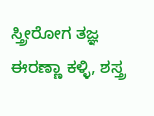ಸ್ತ್ರೀರೋಗ ತಜ್ಞ ಈರಣ್ಣಾ ಕಳ್ಳಿ, ಶಸ್ತ್ರ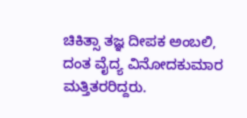ಚಿಕಿತ್ಸಾ ತಜ್ಞ ದೀಪಕ ಅಂಬಲಿ, ದಂತ ವೈದ್ಯ ವಿನೋದಕುಮಾರ ಮತ್ತಿತರರಿದ್ದರು.